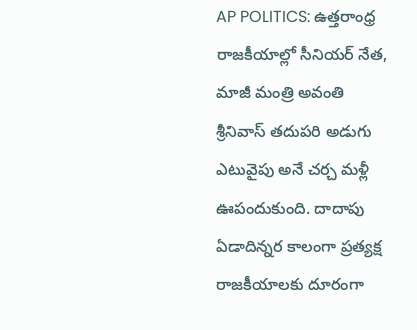AP POLITICS: ఉత్తరాంధ్ర రాజకీయాల్లో సీనియర్ నేత, మాజీ మంత్రి అవంతి శ్రీనివాస్ తదుపరి అడుగు ఎటువైపు అనే చర్చ మళ్లీ ఊపందుకుంది. దాదాపు ఏడాదిన్నర కాలంగా ప్రత్యక్ష రాజకీయాలకు దూరంగా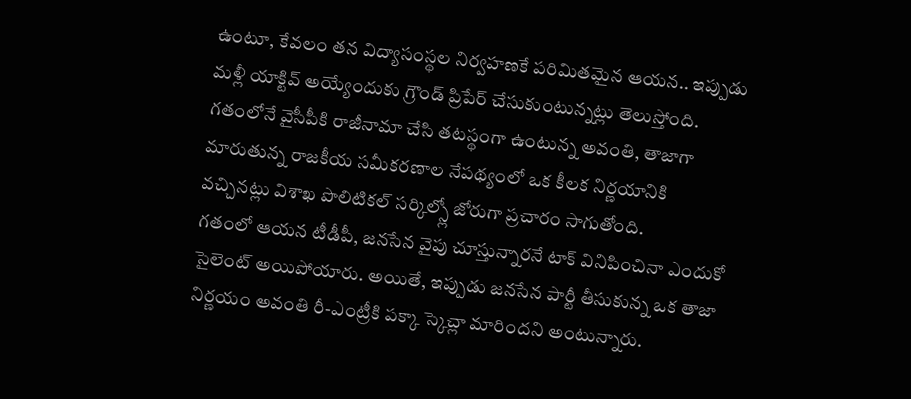ఉంటూ, కేవలం తన విద్యాసంస్థల నిర్వహణకే పరిమితమైన ఆయన.. ఇప్పుడు మళ్లీ యాక్టివ్ అయ్యేందుకు గ్రౌండ్ ప్రిపేర్ చేసుకుంటున్నట్లు తెలుస్తోంది. గతంలోనే వైసీపీకి రాజీనామా చేసి తటస్థంగా ఉంటున్న అవంతి, తాజాగా మారుతున్న రాజకీయ సమీకరణాల నేపథ్యంలో ఒక కీలక నిర్ణయానికి వచ్చినట్లు విశాఖ పొలిటికల్ సర్కిల్స్లో జోరుగా ప్రచారం సాగుతోంది.
గతంలో ఆయన టీడీపీ, జనసేన వైపు చూస్తున్నారనే టాక్ వినిపించినా ఎందుకో సైలెంట్ అయిపోయారు. అయితే, ఇప్పుడు జనసేన పార్టీ తీసుకున్న ఒక తాజా నిర్ణయం అవంతి రీ-ఎంట్రీకి పక్కా స్కెచ్లా మారిందని అంటున్నారు.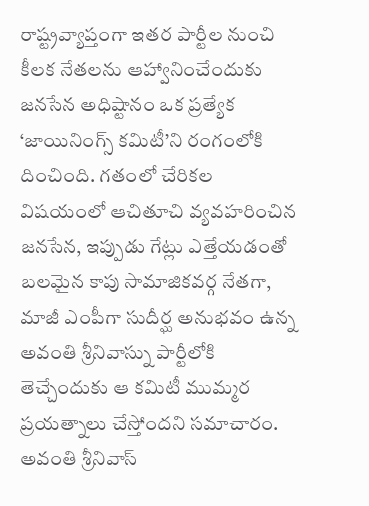రాష్ట్రవ్యాప్తంగా ఇతర పార్టీల నుంచి కీలక నేతలను ఆహ్వానించేందుకు జనసేన అధిష్టానం ఒక ప్రత్యేక ‘జాయినింగ్స్ కమిటీ’ని రంగంలోకి దించింది. గతంలో చేరికల విషయంలో ఆచితూచి వ్యవహరించిన జనసేన, ఇప్పుడు గేట్లు ఎత్తేయడంతో బలమైన కాపు సామాజికవర్గ నేతగా, మాజీ ఎంపీగా సుదీర్ఘ అనుభవం ఉన్న అవంతి శ్రీనివాస్ను పార్టీలోకి తెచ్చేందుకు ఆ కమిటీ ముమ్మర ప్రయత్నాలు చేస్తోందని సమాచారం.
అవంతి శ్రీనివాస్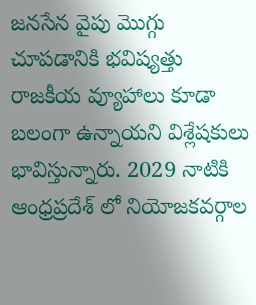జనసేన వైపు మొగ్గు చూపడానికి భవిష్యత్తు రాజకీయ వ్యూహాలు కూడా బలంగా ఉన్నాయని విశ్లేషకులు భావిస్తున్నారు. 2029 నాటికి ఆంధ్రప్రదేశ్ లో నియోజకవర్గాల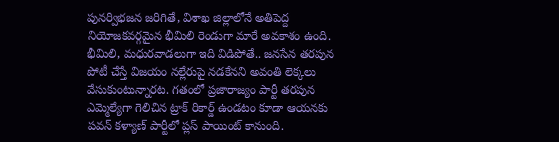పునర్విభజన జరిగితే, విశాఖ జిల్లాలోనే అతిపెద్ద నియోజకవర్గమైన భీమిలి రెండుగా మారే అవకాశం ఉంది. భీమిలి, మధురవాడలుగా ఇది విడిపోతే.. జనసేన తరపున పోటీ చేస్తే విజయం నల్లేరుపై నడకేనని అవంతి లెక్కలు వేసుకుంటున్నారట. గతంలో ప్రజారాజ్యం పార్టీ తరపున ఎమ్మెల్యేగా గెలిచిన ట్రాక్ రికార్డ్ ఉండటం కూడా ఆయనకు పవన్ కళ్యాణ్ పార్టీలో ప్లస్ పాయింట్ కానుంది.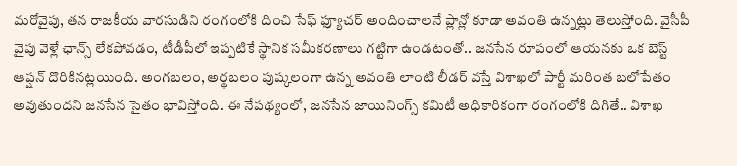మరోవైపు, తన రాజకీయ వారసుడిని రంగంలోకి దించి సేఫ్ ఫ్యూచర్ అందించాలనే ప్లాన్లో కూడా అవంతి ఉన్నట్లు తెలుస్తోంది. వైసీపీ వైపు వెళ్లే ఛాన్స్ లేకపోవడం, టీడీపీలో ఇప్పటికే స్థానిక సమీకరణాలు గట్టిగా ఉండటంతో.. జనసేన రూపంలో ఆయనకు ఒక బెస్ట్ ఆప్షన్ దొరికినట్లయింది. అంగబలం, అర్థబలం పుష్కలంగా ఉన్న అవంతి లాంటి లీడర్ వస్తే విశాఖలో పార్టీ మరింత బలోపేతం అవుతుందని జనసేన సైతం భావిస్తోంది. ఈ నేపథ్యంలో, జనసేన జాయినింగ్స్ కమిటీ అధికారికంగా రంగంలోకి దిగితే.. విశాఖ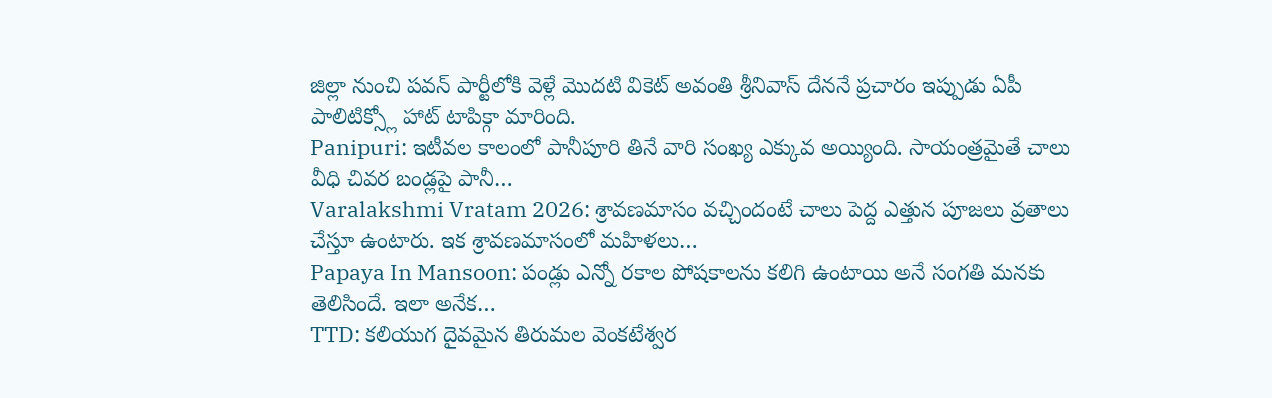జిల్లా నుంచి పవన్ పార్టీలోకి వెళ్లే మొదటి వికెట్ అవంతి శ్రీనివాస్ దేననే ప్రచారం ఇప్పుడు ఏపీ పాలిటిక్స్లో హాట్ టాపిక్గా మారింది.
Panipuri: ఇటీవల కాలంలో పానీపూరి తినే వారి సంఖ్య ఎక్కువ అయ్యింది. సాయంత్రమైతే చాలు వీధి చివర బండ్లపై పానీ…
Varalakshmi Vratam 2026: శ్రావణమాసం వచ్చిందంటే చాలు పెద్ద ఎత్తున పూజలు వ్రతాలు చేస్తూ ఉంటారు. ఇక శ్రావణమాసంలో మహిళలు…
Papaya In Mansoon: పండ్లు ఎన్నో రకాల పోషకాలను కలిగి ఉంటాయి అనే సంగతి మనకు తెలిసిందే. ఇలా అనేక…
TTD: కలియుగ దైవమైన తిరుమల వెంకటేశ్వర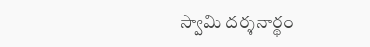స్వామి దర్శనార్థం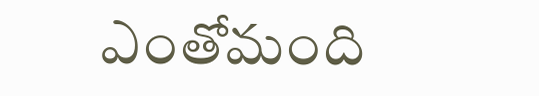ఎంతోమంది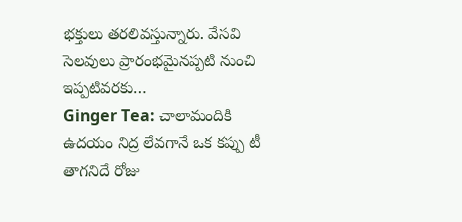భక్తులు తరలివస్తున్నారు. వేసవి సెలవులు ప్రారంభమైనప్పటి నుంచి ఇప్పటివరకు…
Ginger Tea: చాలామందికి ఉదయం నిద్ర లేవగానే ఒక కప్పు టీ తాగనిదే రోజు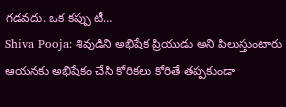గడవదు. ఒక కప్పు టీ…
Shiva Pooja: శివుడిని అభిషేక ప్రియుడు అని పిలుస్తుంటారు ఆయనకు అభిషేకం చేసి కోరికలు కోరితే తప్పకుండా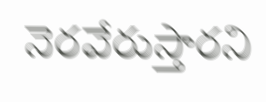నెరవేరుస్తారని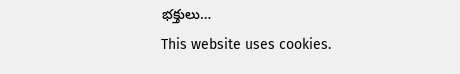భక్తులు…
This website uses cookies.